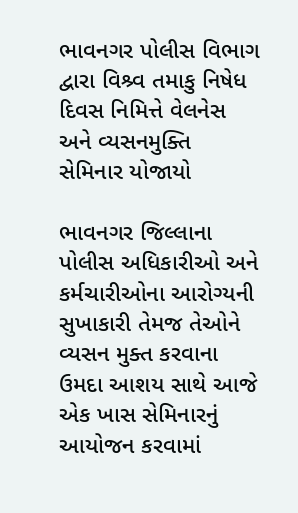ભાવનગર પોલીસ વિભાગ દ્વારા વિશ્ર્વ તમાકુ નિષેધ દિવસ નિમિત્તે વેલનેસ અને વ્યસનમુક્તિ સેમિનાર યોજાયો

ભાવનગર જિલ્લાના પોલીસ અધિકારીઓ અને કર્મચારીઓના આરોગ્યની સુખાકારી તેમજ તેઓને વ્યસન મુક્ત કરવાના ઉમદા આશય સાથે આજે એક ખાસ સેમિનારનું આયોજન કરવામાં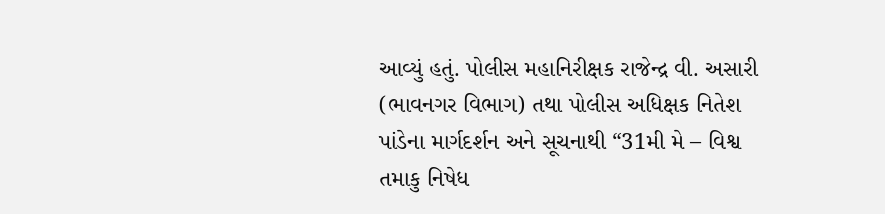આવ્યું હતું. પોલીસ મહાનિરીક્ષક રાજેન્દ્ર વી. અસારી (ભાવનગર વિભાગ) તથા પોલીસ અધિક્ષક નિતેશ પાંડેના માર્ગદર્શન અને સૂચનાથી “31મી મે – વિશ્વ તમાકુ નિષેધ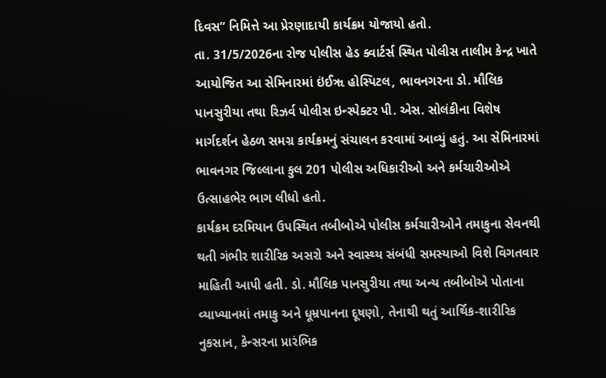દિવસ” નિમિત્તે આ પ્રેરણાદાયી કાર્યક્રમ યોજાયો હતો.
તા. 31/5/2026ના રોજ પોલીસ હેડ ક્વાર્ટર્સ સ્થિત પોલીસ તાલીમ કેન્દ્ર ખાતે આયોજિત આ સેમિનારમાં ઇંઈૠ હોસ્પિટલ, ભાવનગરના ડો. મૌલિક પાનસુરીયા તથા રિઝર્વ પોલીસ ઇન્સ્પેક્ટર પી. એસ. સોલંકીના વિશેષ માર્ગદર્શન હેઠળ સમગ્ર કાર્યક્રમનું સંચાલન કરવામાં આવ્યું હતું. આ સેમિનારમાં ભાવનગર જિલ્લાના કુલ 201 પોલીસ અધિકારીઓ અને કર્મચારીઓએ ઉત્સાહભેર ભાગ લીધો હતો.
કાર્યક્રમ દરમિયાન ઉપસ્થિત તબીબોએ પોલીસ કર્મચારીઓને તમાકુના સેવનથી થતી ગંભીર શારીરિક અસરો અને સ્વાસ્થ્ય સંબંધી સમસ્યાઓ વિશે વિગતવાર માહિતી આપી હતી. ડો. મૌલિક પાનસુરીયા તથા અન્ય તબીબોએ પોતાના વ્યાખ્યાનમાં તમાકુ અને ધૂમ્રપાનના દૂષણો, તેનાથી થતું આર્થિક-શારીરિક નુકસાન, કેન્સરના પ્રારંભિક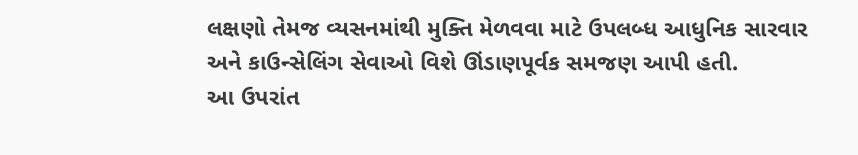લક્ષણો તેમજ વ્યસનમાંથી મુક્તિ મેળવવા માટે ઉપલબ્ધ આધુનિક સારવાર અને કાઉન્સેલિંગ સેવાઓ વિશે ઊંડાણપૂર્વક સમજણ આપી હતી.
આ ઉપરાંત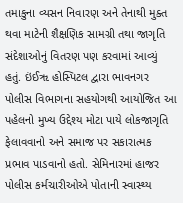તમાકુના વ્યસન નિવારણ અને તેનાથી મુક્ત થવા માટેની શૈક્ષણિક સામગ્રી તથા જાગૃતિ સંદેશાઓનું વિતરણ પણ કરવામાં આવ્યું હતું. ઇંઈૠ હોસ્પિટલ દ્વારા ભાવનગર પોલીસ વિભાગના સહયોગથી આયોજિત આ પહેલનો મુખ્ય ઉદ્દેશ્ય મોટા પાયે લોકજાગૃતિ ફેલાવવાનો અને સમાજ પર સકારાત્મક પ્રભાવ પાડવાનો હતો. સેમિનારમાં હાજર પોલીસ કર્મચારીઓએ પોતાની સ્વાસ્થ્ય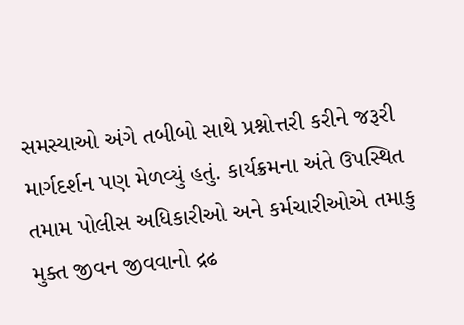સમસ્યાઓ અંગે તબીબો સાથે પ્રશ્નોત્તરી કરીને જરૂરી માર્ગદર્શન પણ મેળવ્યું હતું. કાર્યક્રમના અંતે ઉપસ્થિત તમામ પોલીસ અધિકારીઓ અને કર્મચારીઓએ તમાકુ મુક્ત જીવન જીવવાનો દ્રઢ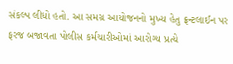સંકલ્પ લીધો હતો. આ સમગ્ર આયોજનનો મુખ્ય હેતુ ફ્રન્ટલાઈન પર ફરજ બજાવતા પોલીસ કર્મચારીઓમાં આરોગ્ય પ્રત્યે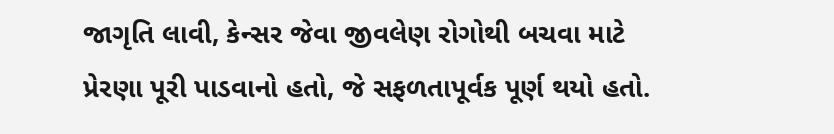જાગૃતિ લાવી, કેન્સર જેવા જીવલેણ રોગોથી બચવા માટે પ્રેરણા પૂરી પાડવાનો હતો, જે સફળતાપૂર્વક પૂર્ણ થયો હતો.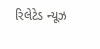રિલેટેડ ન્યૂઝ